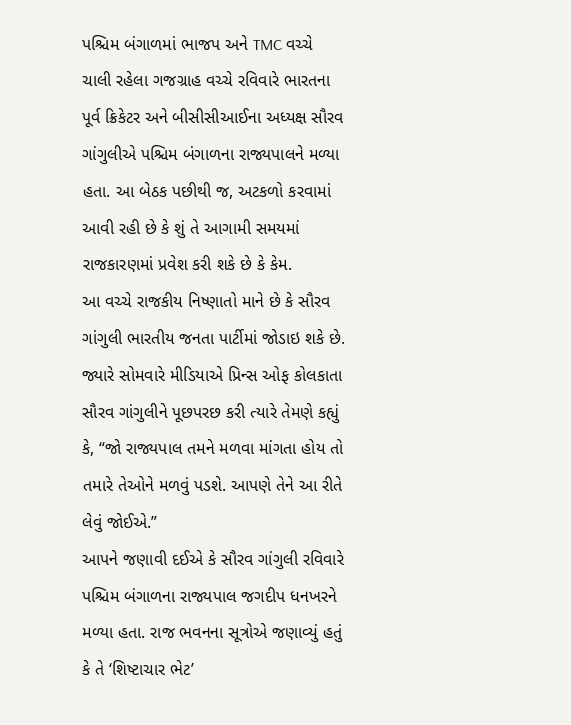પશ્ચિમ બંગાળમાં ભાજપ અને TMC વચ્ચે ચાલી રહેલા ગજગ્રાહ વચ્ચે રવિવારે ભારતના પૂર્વ ક્રિકેટર અને બીસીસીઆઈના અધ્યક્ષ સૌરવ ગાંગુલીએ પશ્ચિમ બંગાળના રાજ્યપાલને મળ્યા હતા. આ બેઠક પછીથી જ, અટકળો કરવામાં આવી રહી છે કે શું તે આગામી સમયમાં રાજકારણમાં પ્રવેશ કરી શકે છે કે કેમ.
આ વચ્ચે રાજકીય નિષ્ણાતો માને છે કે સૌરવ ગાંગુલી ભારતીય જનતા પાર્ટીમાં જોડાઇ શકે છે. જ્યારે સોમવારે મીડિયાએ પ્રિન્સ ઓફ કોલકાતા સૌરવ ગાંગુલીને પૂછપરછ કરી ત્યારે તેમણે કહ્યું કે, “જો રાજ્યપાલ તમને મળવા માંગતા હોય તો તમારે તેઓને મળવું પડશે. આપણે તેને આ રીતે લેવું જોઈએ.”
આપને જણાવી દઈએ કે સૌરવ ગાંગુલી રવિવારે પશ્ચિમ બંગાળના રાજ્યપાલ જગદીપ ધનખરને મળ્યા હતા. રાજ ભવનના સૂત્રોએ જણાવ્યું હતું કે તે ‘શિષ્ટાચાર ભેટ’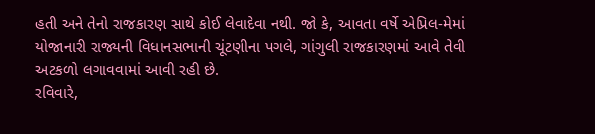હતી અને તેનો રાજકારણ સાથે કોઈ લેવાદેવા નથી. જો કે, આવતા વર્ષે એપ્રિલ-મેમાં યોજાનારી રાજ્યની વિધાનસભાની ચૂંટણીના પગલે, ગાંગુલી રાજકારણમાં આવે તેવી અટકળો લગાવવામાં આવી રહી છે.
રવિવારે,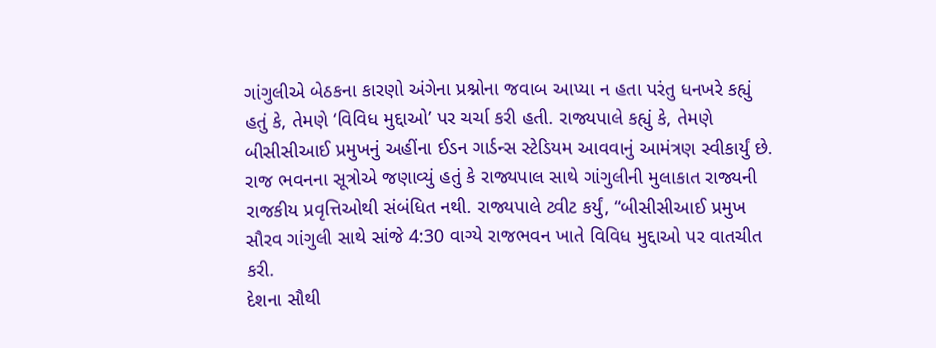ગાંગુલીએ બેઠકના કારણો અંગેના પ્રશ્નોના જવાબ આપ્યા ન હતા પરંતુ ધનખરે કહ્યું હતું કે, તેમણે ‘વિવિધ મુદ્દાઓ’ પર ચર્ચા કરી હતી. રાજ્યપાલે કહ્યું કે, તેમણે બીસીસીઆઈ પ્રમુખનું અહીંના ઈડન ગાર્ડન્સ સ્ટેડિયમ આવવાનું આમંત્રણ સ્વીકાર્યું છે. રાજ ભવનના સૂત્રોએ જણાવ્યું હતું કે રાજ્યપાલ સાથે ગાંગુલીની મુલાકાત રાજ્યની રાજકીય પ્રવૃત્તિઓથી સંબંધિત નથી. રાજ્યપાલે ટ્વીટ કર્યું, “બીસીસીઆઈ પ્રમુખ સૌરવ ગાંગુલી સાથે સાંજે 4:30 વાગ્યે રાજભવન ખાતે વિવિધ મુદ્દાઓ પર વાતચીત કરી.
દેશના સૌથી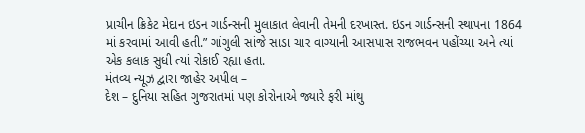પ્રાચીન ક્રિકેટ મેદાન ઇડન ગાર્ડન્સની મુલાકાત લેવાની તેમની દરખાસ્ત. ઇડન ગાર્ડન્સની સ્થાપના 1864 માં કરવામાં આવી હતી.” ગાંગુલી સાંજે સાડા ચાર વાગ્યાની આસપાસ રાજભવન પહોંચ્યા અને ત્યાં એક કલાક સુધી ત્યાં રોકાઈ રહ્યા હતા.
મંતવ્ય ન્યૂઝ દ્વારા જાહેર અપીલ –
દેશ – દુનિયા સહિત ગુજરાતમાં પણ કોરોનાએ જ્યારે ફરી માંથુ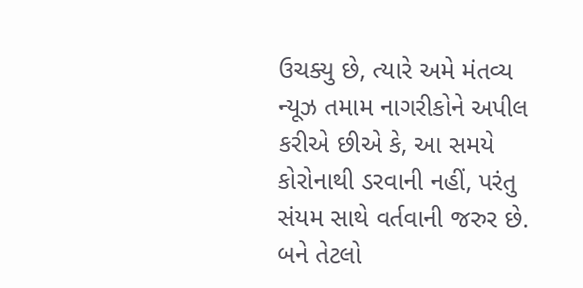ઉચક્યુ છે, ત્યારે અમે મંતવ્ય ન્યૂઝ તમામ નાગરીકોને અપીલ કરીએ છીએ કે, આ સમયે કોરોનાથી ડરવાની નહીં, પરંતુ સંયમ સાથે વર્તવાની જરુર છે. બને તેટલો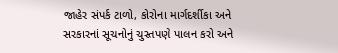જાહેર સંપર્ક ટાળો, કોરોના માર્ગદર્શીકા અને સરકારનાં સૂચનોનું ચુસ્તપણે પાલન કરો અને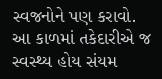સ્વજનોને પણ કરાવો. આ કાળમાં તકેદારીએ જ સ્વસ્થ્ય હોય સંયમ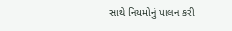સાથે નિયમોનું પાલન કરી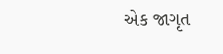એક જાગૃત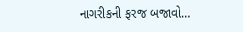નાગરીકની ફરજ બજાવો…